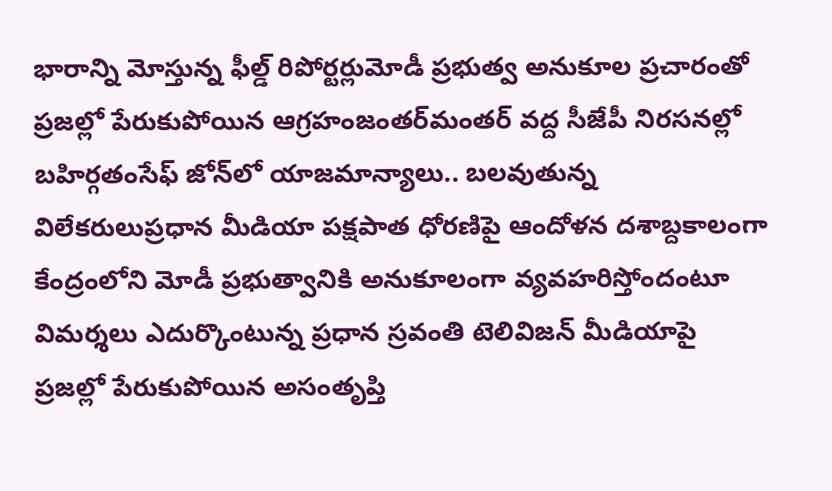భారాన్ని మోస్తున్న ఫీల్డ్ రిపోర్టర్లుమోడీ ప్రభుత్వ అనుకూల ప్రచారంతో ప్రజల్లో పేరుకుపోయిన ఆగ్రహంజంతర్‌మంతర్ వద్ద సీజేపీ నిరసనల్లో బహిర్గతంసేఫ్ జోన్‌లో యాజమాన్యాలు.. బలవుతున్న విలేకరులుప్రధాన మీడియా పక్షపాత ధోరణిపై ఆందోళన దశాబ్దకాలంగా కేంద్రంలోని మోడీ ప్రభుత్వానికి అనుకూలంగా వ్యవహరిస్తోందంటూ విమర్శలు ఎదుర్కొంటున్న ప్రధాన స్రవంతి టెలివిజన్ మీడియాపై ప్రజల్లో పేరుకుపోయిన అసంతృప్తి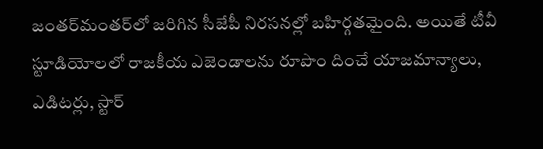జంతర్‌మంతర్‌లో జరిగిన సీజేపీ నిరసనల్లో బహిర్గతమైంది. అయితే టీవీ స్టూడియోలలో రాజకీయ ఎజెండాలను రూపొం దించే యాజమాన్యాలు, ఎడిటర్లు, స్టార్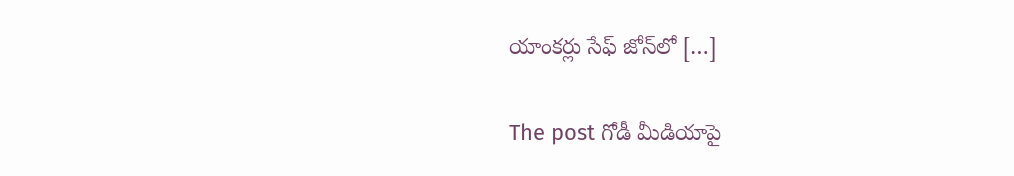యాంకర్లు సేఫ్ జోన్‌లో […]

The post గోడీ మీడియాపై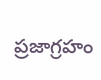ప్రజాగ్రహం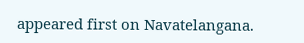appeared first on Navatelangana.